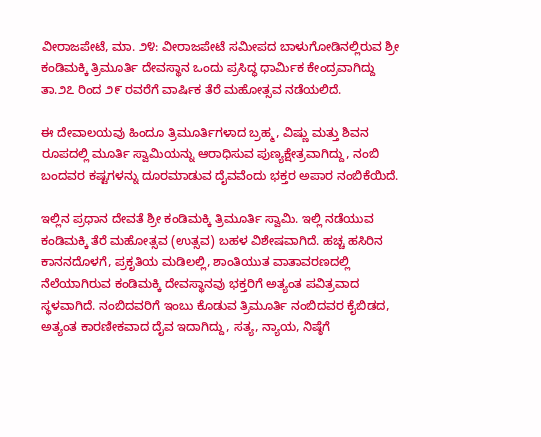ವೀರಾಜಪೇಟೆ, ಮಾ. ೨೪: ವೀರಾಜಪೇಟೆ ಸಮೀಪದ ಬಾಳುಗೋಡಿನಲ್ಲಿರುವ ಶ್ರೀ ಕಂಡಿಮಕ್ಕಿ ತ್ರಿಮೂರ್ತಿ ದೇವಸ್ಥಾನ ಒಂದು ಪ್ರಸಿದ್ಧ ಧಾರ್ಮಿಕ ಕೇಂದ್ರವಾಗಿದ್ದು ತಾ.೨೭ ರಿಂದ ೨೯ ರವರೆಗೆ ವಾರ್ಷಿಕ ತೆರೆ ಮಹೋತ್ಸವ ನಡೆಯಲಿದೆ.

ಈ ದೇವಾಲಯವು ಹಿಂದೂ ತ್ರಿಮೂರ್ತಿಗಳಾದ ಬ್ರಹ್ಮ, ವಿಷ್ಣು ಮತ್ತು ಶಿವನ ರೂಪದಲ್ಲಿ ಮೂರ್ತಿ ಸ್ವಾಮಿಯನ್ನು ಆರಾಧಿಸುವ ಪುಣ್ಯಕ್ಷೇತ್ರವಾಗಿದ್ದು, ನಂಬಿ ಬಂದವರ ಕಷ್ಟಗಳನ್ನು ದೂರಮಾಡುವ ದೈವವೆಂದು ಭಕ್ತರ ಅಪಾರ ನಂಬಿಕೆಯಿದೆ.

ಇಲ್ಲಿನ ಪ್ರಧಾನ ದೇವತೆ ಶ್ರೀ ಕಂಡಿಮಕ್ಕಿ ತ್ರಿಮೂರ್ತಿ ಸ್ವಾಮಿ. ಇಲ್ಲಿ ನಡೆಯುವ ಕಂಡಿಮಕ್ಕಿ ತೆರೆ ಮಹೋತ್ಸವ (ಉತ್ಸವ) ಬಹಳ ವಿಶೇಷವಾಗಿದೆ. ಹಚ್ಚ ಹಸಿರಿನ ಕಾನನದೊಳಗೆ, ಪ್ರಕೃತಿಯ ಮಡಿಲಲ್ಲಿ, ಶಾಂತಿಯುತ ವಾತಾವರಣದಲ್ಲಿ ನೆಲೆಯಾಗಿರುವ ಕಂಡಿಮಕ್ಕಿ ದೇವಸ್ಥಾನವು ಭಕ್ತರಿಗೆ ಅತ್ಯಂತ ಪವಿತ್ರವಾದ ಸ್ಥಳವಾಗಿದೆ. ನಂಬಿದವರಿಗೆ ಇಂಬು ಕೊಡುವ ತ್ರಿಮೂರ್ತಿ ನಂಬಿದವರ ಕೈಬಿಡದ, ಅತ್ಯಂತ ಕಾರಣೀಕವಾದ ದೈವ ಇದಾಗಿದ್ದು, ಸತ್ಯ, ನ್ಯಾಯ, ನಿಷ್ಠೆಗೆ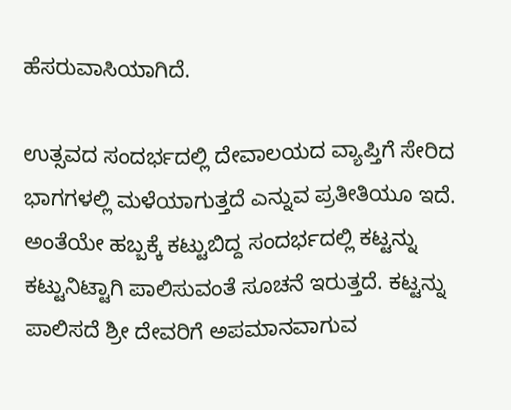ಹೆಸರುವಾಸಿಯಾಗಿದೆ.

ಉತ್ಸವದ ಸಂದರ್ಭದಲ್ಲಿ ದೇವಾಲಯದ ವ್ಯಾಪ್ತಿಗೆ ಸೇರಿದ ಭಾಗಗಳಲ್ಲಿ ಮಳೆಯಾಗುತ್ತದೆ ಎನ್ನುವ ಪ್ರತೀತಿಯೂ ಇದೆ. ಅಂತೆಯೇ ಹಬ್ಬಕ್ಕೆ ಕಟ್ಟುಬಿದ್ದ ಸಂದರ್ಭದಲ್ಲಿ ಕಟ್ಟನ್ನು ಕಟ್ಟುನಿಟ್ಟಾಗಿ ಪಾಲಿಸುವಂತೆ ಸೂಚನೆ ಇರುತ್ತದೆ. ಕಟ್ಟನ್ನು ಪಾಲಿಸದೆ ಶ್ರೀ ದೇವರಿಗೆ ಅಪಮಾನವಾಗುವ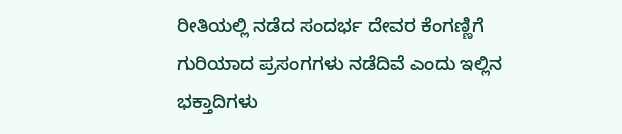ರೀತಿಯಲ್ಲಿ ನಡೆದ ಸಂದರ್ಭ ದೇವರ ಕೆಂಗಣ್ಣಿಗೆ ಗುರಿಯಾದ ಪ್ರಸಂಗಗಳು ನಡೆದಿವೆ ಎಂದು ಇಲ್ಲಿನ ಭಕ್ತಾದಿಗಳು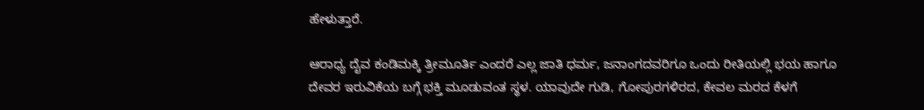ಹೇಳುತ್ತಾರೆ.

ಆರಾಧ್ಯ ದೈವ ಕಂಡಿಮಕ್ಕಿ ತ್ರೀಮೂರ್ತಿ ಎಂದರೆ ಎಲ್ಲ ಜಾತಿ ಧರ್ಮ, ಜನಾಂಗದವರಿಗೂ ಒಂದು ರೀತಿಯಲ್ಲಿ ಭಯ ಹಾಗೂ ದೇವರ ಇರುವಿಕೆಯ ಬಗ್ಗೆ ಭಕ್ತಿ ಮೂಡುವಂತ ಸ್ಥಳ. ಯಾವುದೇ ಗುಡಿ, ಗೋಪುರಗಳಿರದ, ಕೇವಲ ಮರದ ಕೆಳಗೆ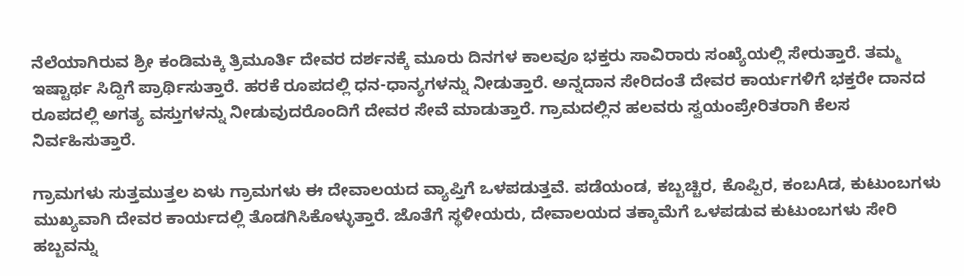ನೆಲೆಯಾಗಿರುವ ಶ್ರೀ ಕಂಡಿಮಕ್ಕಿ ತ್ರಿಮೂರ್ತಿ ದೇವರ ದರ್ಶನಕ್ಕೆ ಮೂರು ದಿನಗಳ ಕಾಲವೂ ಭಕ್ತರು ಸಾವಿರಾರು ಸಂಖ್ಯೆಯಲ್ಲಿ ಸೇರುತ್ತಾರೆ. ತಮ್ಮ ಇಷ್ಟಾರ್ಥ ಸಿದ್ದಿಗೆ ಪ್ರಾರ್ಥಿಸುತ್ತಾರೆ. ಹರಕೆ ರೂಪದಲ್ಲಿ ಧನ-ಧಾನ್ಯಗಳನ್ನು ನೀಡುತ್ತಾರೆ. ಅನ್ನದಾನ ಸೇರಿದಂತೆ ದೇವರ ಕಾರ್ಯಗಳಿಗೆ ಭಕ್ತರೇ ದಾನದ ರೂಪದಲ್ಲಿ ಅಗತ್ಯ ವಸ್ತುಗಳನ್ನು ನೀಡುವುದರೊಂದಿಗೆ ದೇವರ ಸೇವೆ ಮಾಡುತ್ತಾರೆ. ಗ್ರಾಮದಲ್ಲಿನ ಹಲವರು ಸ್ವಯಂಪ್ರೇರಿತರಾಗಿ ಕೆಲಸ ನಿರ್ವಹಿಸುತ್ತಾರೆ.

ಗ್ರಾಮಗಳು ಸುತ್ತಮುತ್ತಲ ಏಳು ಗ್ರಾಮಗಳು ಈ ದೇವಾಲಯದ ವ್ಯಾಪ್ತಿಗೆ ಒಳಪಡುತ್ತವೆ. ಪಡೆಯಂಡ, ಕಬ್ಬಚ್ಚಿರ, ಕೊಪ್ಪಿರ, ಕಂಬAಡ, ಕುಟುಂಬಗಳು ಮುಖ್ಯವಾಗಿ ದೇವರ ಕಾರ್ಯದಲ್ಲಿ ತೊಡಗಿಸಿಕೊಳ್ಳುತ್ತಾರೆ. ಜೊತೆಗೆ ಸ್ಥಳೀಯರು, ದೇವಾಲಯದ ತಕ್ಕಾಮೆಗೆ ಒಳಪಡುವ ಕುಟುಂಬಗಳು ಸೇರಿ ಹಬ್ಬವನ್ನು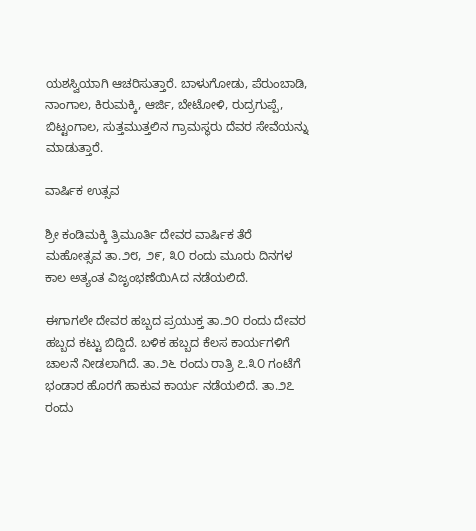ಯಶಸ್ವಿಯಾಗಿ ಆಚರಿಸುತ್ತಾರೆ. ಬಾಳುಗೋಡು, ಪೆರುಂಬಾಡಿ, ನಾಂಗಾಲ, ಕಿರುಮಕ್ಕಿ, ಆರ್ಜಿ, ಬೇಟೋಳಿ, ರುದ್ರಗುಪ್ಪೆ, ಬಿಟ್ಟಂಗಾಲ, ಸುತ್ತಮುತ್ತಲಿನ ಗ್ರಾಮಸ್ಥರು ದೆವರ ಸೇವೆಯನ್ನು ಮಾಡುತ್ತಾರೆ.

ವಾರ್ಷಿಕ ಉತ್ಸವ

ಶ್ರೀ ಕಂಡಿಮಕ್ಕಿ ತ್ರಿಮೂರ್ತಿ ದೇವರ ವಾರ್ಷಿಕ ತೆರೆ ಮಹೋತ್ಸವ ತಾ.೨೮, ೨೯, ೩೦ ರಂದು ಮೂರು ದಿನಗಳ ಕಾಲ ಅತ್ಯಂತ ವಿಜೃಂಭಣೆಯಿAದ ನಡೆಯಲಿದೆ.

ಈಗಾಗಲೇ ದೇವರ ಹಬ್ಬದ ಪ್ರಯುಕ್ತ ತಾ.೨೦ ರಂದು ದೇವರ ಹಬ್ಬದ ಕಟ್ಟು ಬಿದ್ದಿದೆ. ಬಳಿಕ ಹಬ್ಬದ ಕೆಲಸ ಕಾರ್ಯಗಳಿಗೆ ಚಾಲನೆ ನೀಡಲಾಗಿದೆ. ತಾ.೨೬ ರಂದು ರಾತ್ರಿ ೭.೩೦ ಗಂಟೆಗೆ ಭಂಡಾರ ಹೊರಗೆ ಹಾಕುವ ಕಾರ್ಯ ನಡೆಯಲಿದೆ. ತಾ.೨೭ ರಂದು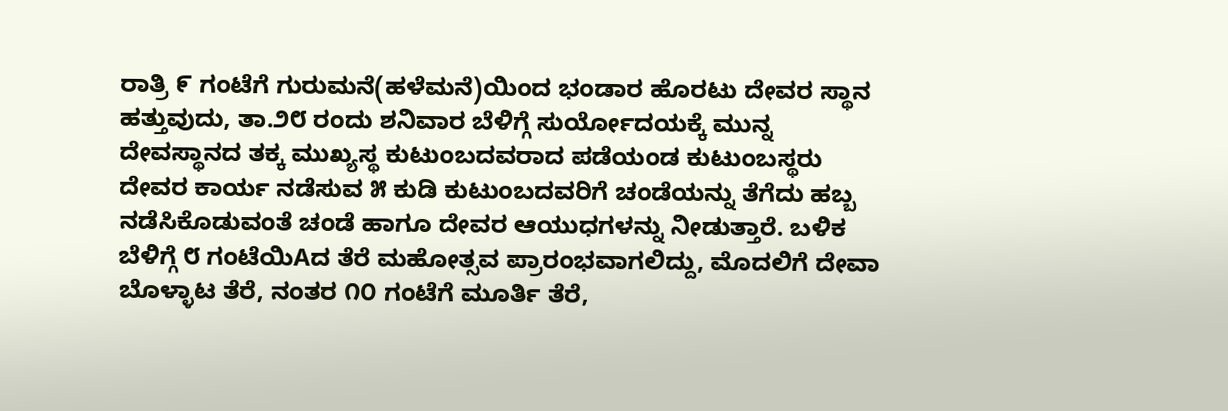ರಾತ್ರಿ ೯ ಗಂಟೆಗೆ ಗುರುಮನೆ(ಹಳೆಮನೆ)ಯಿಂದ ಭಂಡಾರ ಹೊರಟು ದೇವರ ಸ್ಥಾನ ಹತ್ತುವುದು, ತಾ.೨೮ ರಂದು ಶನಿವಾರ ಬೆಳಿಗ್ಗೆ ಸುರ್ಯೋದಯಕ್ಕೆ ಮುನ್ನ ದೇವಸ್ಥಾನದ ತಕ್ಕ ಮುಖ್ಯಸ್ಥ ಕುಟುಂಬದವರಾದ ಪಡೆಯಂಡ ಕುಟುಂಬಸ್ಥರು ದೇವರ ಕಾರ್ಯ ನಡೆಸುವ ೫ ಕುಡಿ ಕುಟುಂಬದವರಿಗೆ ಚಂಡೆಯನ್ನು ತೆಗೆದು ಹಬ್ಬ ನಡೆಸಿಕೊಡುವಂತೆ ಚಂಡೆ ಹಾಗೂ ದೇವರ ಆಯುಧಗಳನ್ನು ನೀಡುತ್ತಾರೆ. ಬಳಿಕ ಬೆಳಿಗ್ಗೆ ೮ ಗಂಟೆಯಿAದ ತೆರೆ ಮಹೋತ್ಸವ ಪ್ರಾರಂಭವಾಗಲಿದ್ದು, ಮೊದಲಿಗೆ ದೇವಾ ಬೊಳ್ಳಾಟ ತೆರೆ, ನಂತರ ೧೦ ಗಂಟೆಗೆ ಮೂರ್ತಿ ತೆರೆ,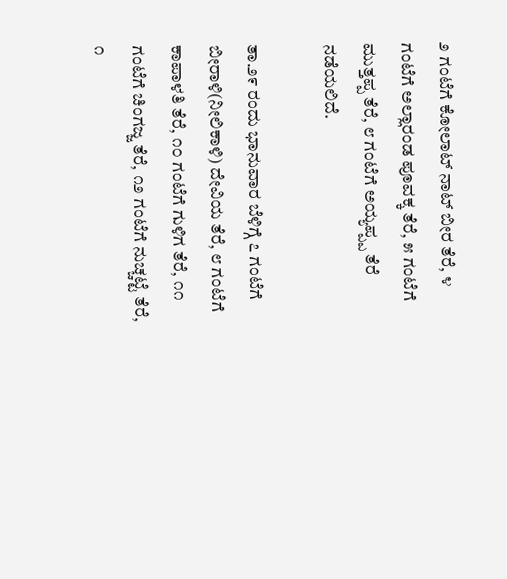೨ ಗಂಟೆಗೆ ಕೋಲಾಟ್ ನಾಟ್ ಬೀರ ತೆರೆ, ೪ ಗಂಟೆಗೆ ಅಲ್ಲಾರಂಡ ಪೂವಕ್ಕ ತೆರೆ, ೫ ಗಂಟೆಗೆ ಮುತ್ತಪ್ಪ ತೆರೆ, ೮ ಗಂಟೆಗೆ ಅಯ್ಯಪ್ಪ್ಪ ತೆರೆ ನಡೆಯಲಿದೆ.

ತಾ.೨೯ ರಂದು ಭಾನುವಾರ ಬೆಳಿಗ್ಗೆ ೭ ಗಂಟೆಗೆ ಬೀರಾಳಿ(ನೀಲಿಕಾಳಿ) ದೇವಿಯ ತೆರೆ, ೮ ಗಂಟೆಗೆ ಕಾಪಾಳತಿ ತೆರೆ, ೧೦ ಗಂಟೆಗೆ ಗುಳಿಗ ತೆರೆ, ೧೧ ಗಂಟೆಗೆ ಚಿಂಗಜ್ಜ ತೆರೆ, ೧೨ ಗಂಟೆಗೆ ನುಚ್ಚಟ್ಟೆ ತೆರೆ, ೧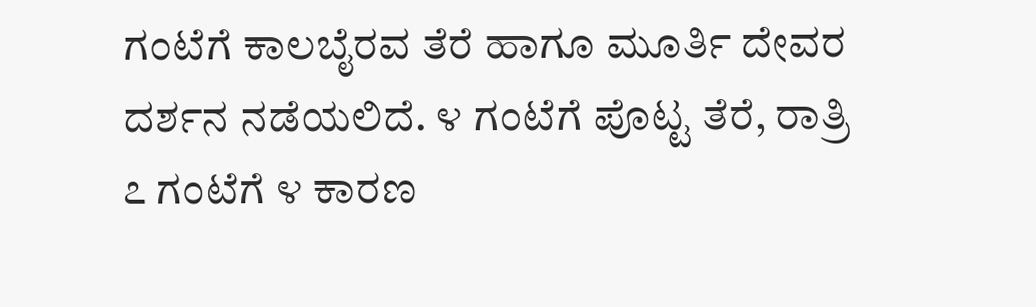ಗಂಟೆಗೆ ಕಾಲಬೈರವ ತೆರೆ ಹಾಗೂ ಮೂರ್ತಿ ದೇವರ ದರ್ಶನ ನಡೆಯಲಿದೆ. ೪ ಗಂಟೆಗೆ ಪೊಟ್ಟ ತೆರೆ, ರಾತ್ರಿ ೭ ಗಂಟೆಗೆ ೪ ಕಾರಣ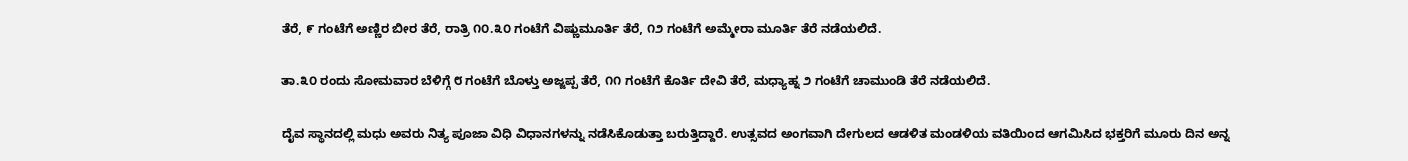ತೆರೆ, ೯ ಗಂಟೆಗೆ ಅಣ್ಣಿರ ಬೀರ ತೆರೆ, ರಾತ್ರಿ ೧೦.೩೦ ಗಂಟೆಗೆ ವಿಷ್ಣುಮೂರ್ತಿ ತೆರೆ, ೧೨ ಗಂಟೆಗೆ ಅಮ್ಮೇರಾ ಮೂರ್ತಿ ತೆರೆ ನಡೆಯಲಿದೆ.

ತಾ.೩೦ ರಂದು ಸೋಮವಾರ ಬೆಳಿಗ್ಗೆ ೮ ಗಂಟೆಗೆ ಬೊಳ್ತು ಅಜ್ಜಪ್ಪ ತೆರೆ, ೧೧ ಗಂಟೆಗೆ ಕೊರ್ತಿ ದೇವಿ ತೆರೆ, ಮಧ್ಯಾಹ್ನ ೨ ಗಂಟೆಗೆ ಚಾಮುಂಡಿ ತೆರೆ ನಡೆಯಲಿದೆ.

ದೈವ ಸ್ಥಾನದಲ್ಲಿ ಮಧು ಅವರು ನಿತ್ಯ ಪೂಜಾ ವಿಧಿ ವಿಧಾನಗಳನ್ನು ನಡೆಸಿಕೊಡುತ್ತಾ ಬರುತ್ತಿದ್ದಾರೆ. ಉತ್ಸವದ ಅಂಗವಾಗಿ ದೇಗುಲದ ಆಡಳಿತ ಮಂಡಳಿಯ ವತಿಯಿಂದ ಆಗಮಿಸಿದ ಭಕ್ತರಿಗೆ ಮೂರು ದಿನ ಅನ್ನ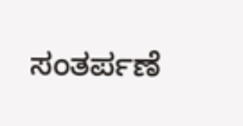ಸಂತರ್ಪಣೆ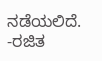ನಡೆಯಲಿದೆ. -ರಜಿತ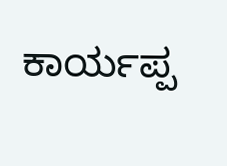ಕಾರ್ಯಪ್ಪ